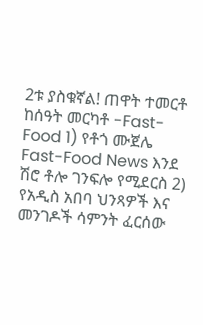2ቱ ያስቁኛል! ጠዋት ተመርቶ ከሰዓት መርካቶ -Fast-Food 1) የቶጎ ሙጀሌ Fast-Food News እንደ ሽሮ ቶሎ ገንፍሎ የሚደርስ 2) የአዲስ አበባ ህንጻዎች እና መንገዶች ሳምንት ፈርሰው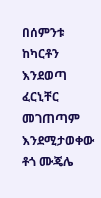በሰምንቱ ከካርቶን እንደወጣ ፈርኒቸር መገጠጣም
እንደሚታወቀው ቶጎ ሙጄሌ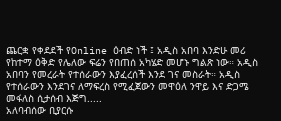ጨርቋ የቀደደች የOnline ዕብድ ነች ፤ አዲስ አበባ እንድሁ መሪ የከተማ ዕቅድ የሌለው ፍሬን የበጠሰ አካሄድ መሆኑ ግልጽ ነው። አዲስ አበባን የመረራት የተሰራውን እያፈረሰች እንደ ገና መስራት። አዲስ የተሰራውን እንደገና ለማፍረስ የሚፈጀውን መዋዕለ ንዋይ እና ድጋሜ መፋለስ ሲታሰብ እጅግ.....
አለባብሰው ቢያርሱ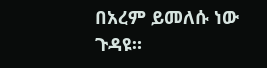በአረም ይመለሱ ነው ጉዳዩ።